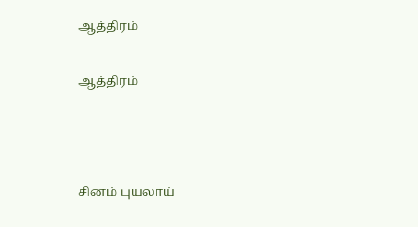ஆத்திரம்

ஆத்திரம்



சினம் புயலாய்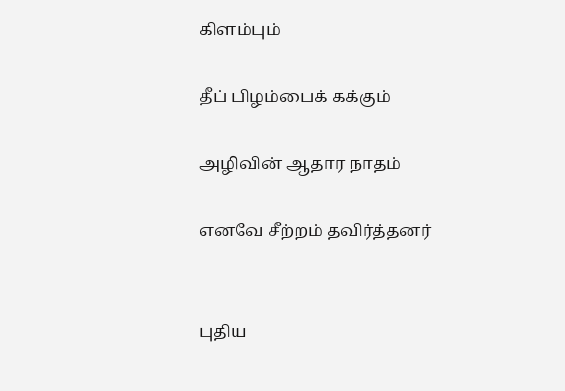கிளம்பும்

தீப் பிழம்பைக் கக்கும்

அழிவின் ஆதார நாதம்

எனவே சீற்றம் தவிர்த்தனர்


புதிய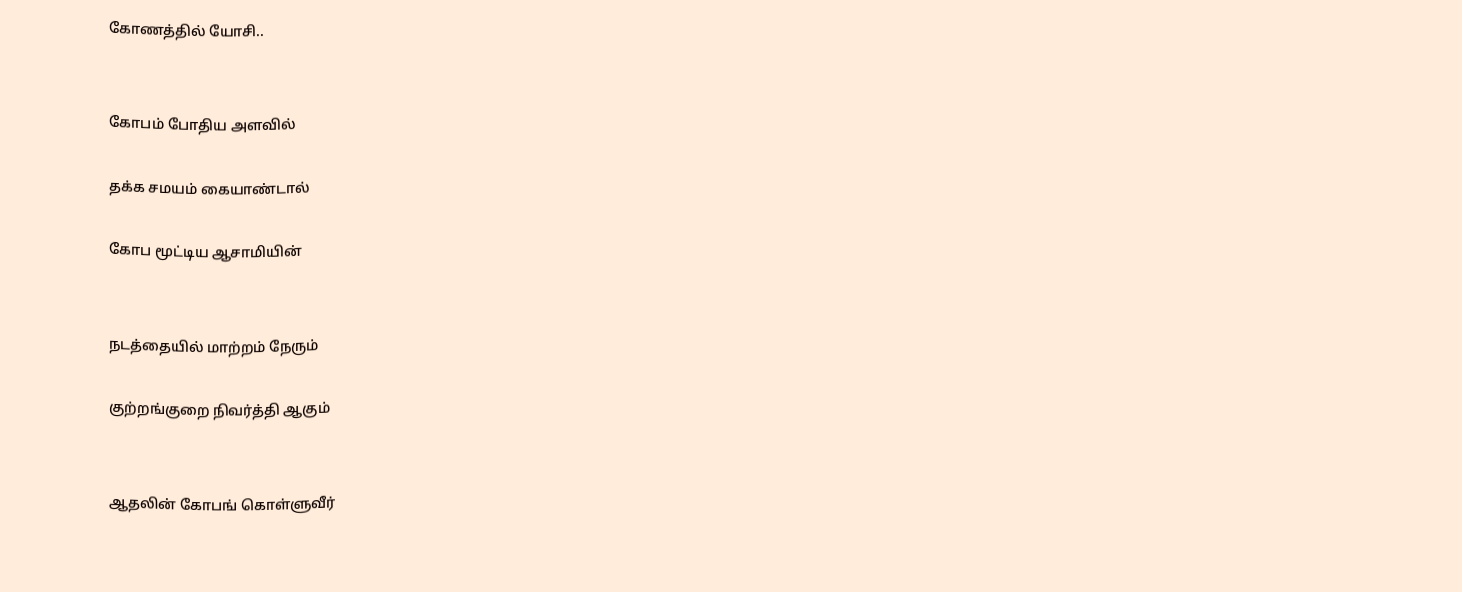கோணத்தில் யோசி..


கோபம் போதிய அளவில்

தக்க சமயம் கையாண்டால்

கோப மூட்டிய ஆசாமியின்


நடத்தையில் மாற்றம் நேரும்

குற்றங்குறை நிவர்த்தி ஆகும்


ஆதலின் கோபங் கொள்ளுவீர்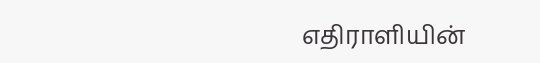எதிராளியின்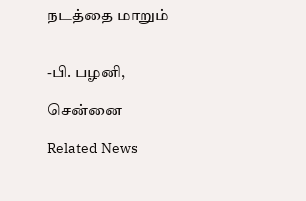நடத்தை மாறும்


-பி. பழனி,

சென்னை

Related News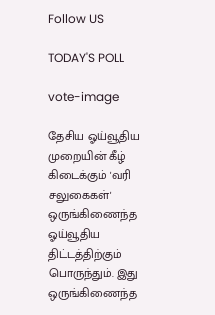Follow US

TODAY'S POLL

vote-image

தேசிய ஓய்வூதிய முறையின் கீழ் கிடைக்கும் 'வரி சலுகைகள்' ஒருங்கிணைந்த ஓய்வூதிய திட்டத்திற்கும் பொருந்தும். இது ஒருங்கிணைந்த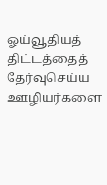ஓய்வூதியத் திட்டத்தைத் தேர்வுசெய்ய ஊழியர்களை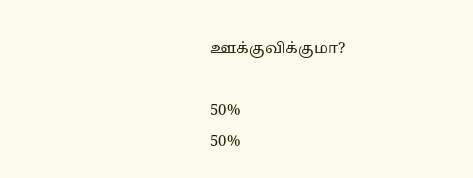ஊக்குவிக்குமா?

50%
50%